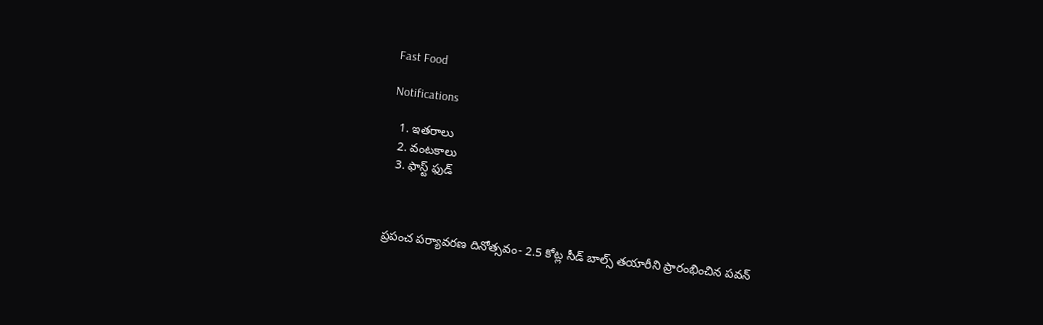Fast Food

Notifications

  1. ఇతరాలు
  2. వంటకాలు
  3. ఫాస్ట్ ఫుడ్



ప్రపంచ పర్యావరణ దినోత్సవం- 2.5 కోట్ల సీడ్ బాల్స్ తయారీని ప్రారంభించిన పవన్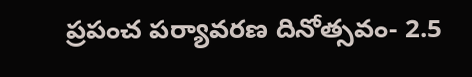ప్రపంచ పర్యావరణ దినోత్సవం- 2.5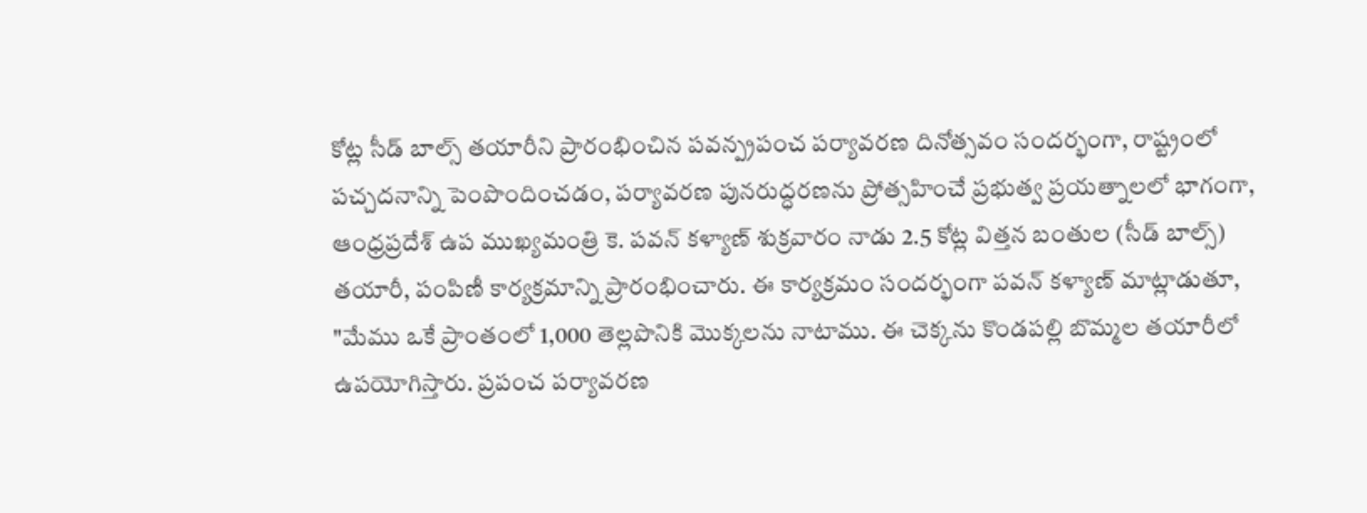కోట్ల సీడ్ బాల్స్ తయారీని ప్రారంభించిన పవన్ప్రపంచ పర్యావరణ దినోత్సవం సందర్భంగా, రాష్ట్రంలో పచ్చదనాన్ని పెంపొందించడం, పర్యావరణ పునరుద్ధరణను ప్రోత్సహించే ప్రభుత్వ ప్రయత్నాలలో భాగంగా, ఆంధ్రప్రదేశ్ ఉప ముఖ్యమంత్రి కె. పవన్ కళ్యాణ్ శుక్రవారం నాడు 2.5 కోట్ల విత్తన బంతుల (సీడ్ బాల్స్) తయారీ, పంపిణీ కార్యక్రమాన్ని ప్రారంభించారు. ఈ కార్యక్రమం సందర్భంగా పవన్ కళ్యాణ్ మాట్లాడుతూ, "మేము ఒకే ప్రాంతంలో 1,000 తెల్లపొనికి మొక్కలను నాటాము. ఈ చెక్కను కొండపల్లి బొమ్మల తయారీలో ఉపయోగిస్తారు. ప్రపంచ పర్యావరణ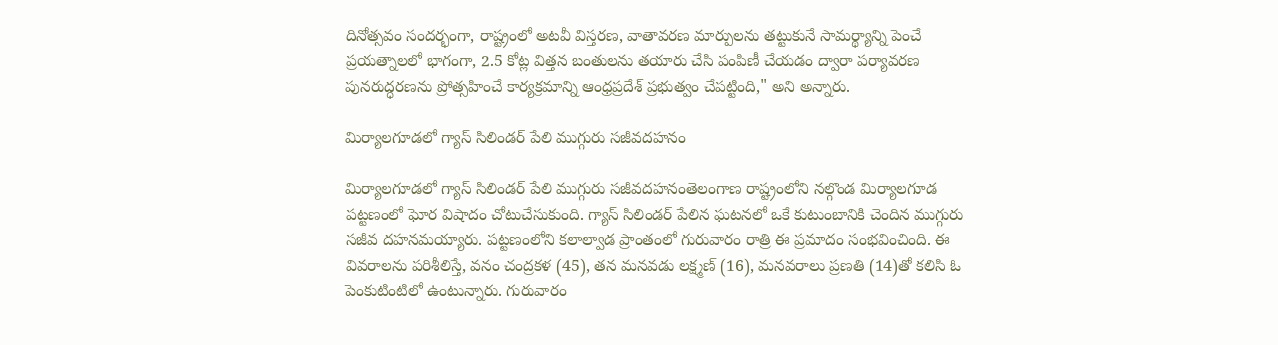దినోత్సవం సందర్భంగా, రాష్ట్రంలో అటవీ విస్తరణ, వాతావరణ మార్పులను తట్టుకునే సామర్థ్యాన్ని పెంచే ప్రయత్నాలలో భాగంగా, 2.5 కోట్ల విత్తన బంతులను తయారు చేసి పంపిణీ చేయడం ద్వారా పర్యావరణ పునరుద్ధరణను ప్రోత్సహించే కార్యక్రమాన్ని ఆంధ్రప్రదేశ్ ప్రభుత్వం చేపట్టింది," అని అన్నారు.

మిర్యాలగూడలో గ్యాస్ సిలిండర్ పేలి ముగ్గురు సజీవదహనం

మిర్యాలగూడలో గ్యాస్ సిలిండర్ పేలి ముగ్గురు సజీవదహనంతెలంగాణ రాష్ట్రంలోని నల్గొండ మిర్యాలగూడ పట్టణంలో ఘోర విషాదం చోటుచేసుకుంది. గ్యాస్ సిలిండర్ పేలిన ఘటనలో ఒకే కుటుంబానికి చెందిన ముగ్గురు సజీవ దహనమయ్యారు. పట్టణంలోని కలాల్వాడ ప్రాంతంలో గురువారం రాత్రి ఈ ప్రమాదం సంభవించింది. ఈ వివరాలను పరిశీలిస్తే, వనం చంద్రకళ (45), తన మనవడు లక్ష్మణ్ (16), మనవరాలు ప్రణతి (14)తో కలిసి ఓ పెంకుటింటిలో ఉంటున్నారు. గురువారం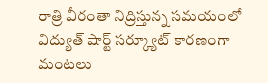రాత్రి వీరంతా నిద్రిస్తున్న సమయంలో విద్యుత్ షార్ట్ సర్క్యూట్ కారణంగా మంటలు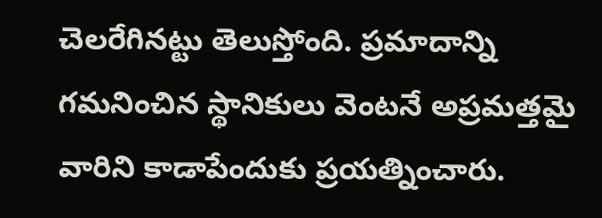చెలరేగినట్టు తెలుస్తోంది. ప్రమాదాన్ని గమనించిన స్థానికులు వెంటనే అప్రమత్తమై వారిని కాడాపేందుకు ప్రయత్నించారు.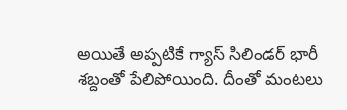అయితే అప్పటికే గ్యాస్ సిలిండర్ భారీ శబ్దంతో పేలిపోయింది. దీంతో మంటలు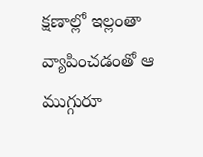క్షణాల్లో ఇల్లంతా వ్యాపించడంతో ఆ ముగ్గురూ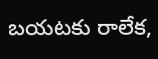బయటకు రాలేక,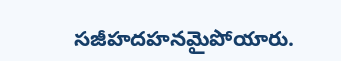సజీహదహనమైపోయారు.